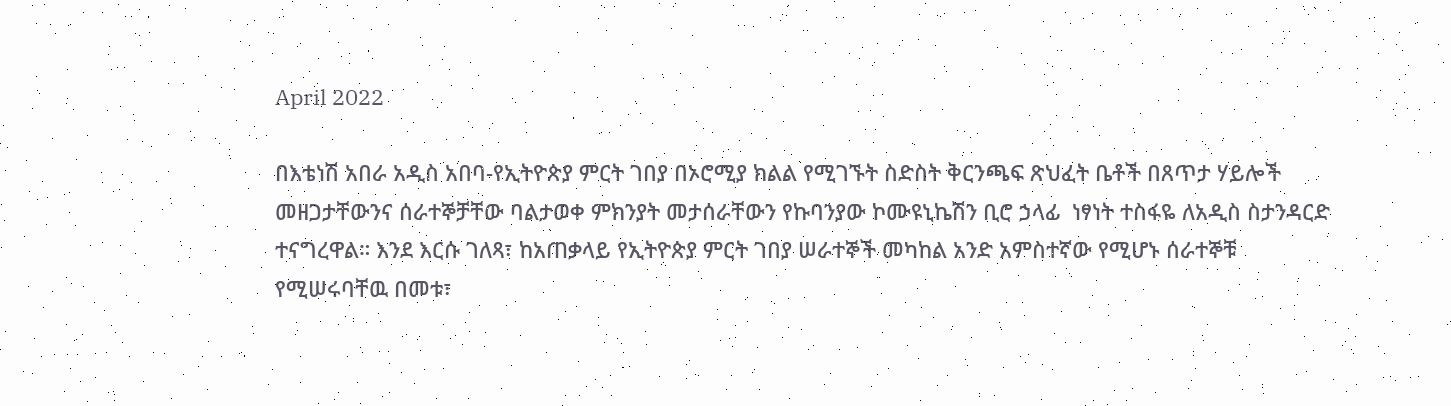April 2022

በእቴነሽ አበራ አዲስ አበባ-የኢትዮጵያ ምርት ገበያ በኦሮሚያ ክልል የሚገኙት ስድስት ቅርንጫፍ ጽህፈት ቤቶች በጸጥታ ሃይሎች መዘጋታቸውንና ሰራተኞቻቸው ባልታወቀ ምክንያት መታሰራቸውን የኩባንያው ኮሙዩኒኬሽን ቢሮ ኃላፊ  ነፃነት ተስፋዬ ለአዲስ ስታንዳርድ ተናግረዋል። እንደ እርሱ ገለጻ፣ ከአጠቃላይ የኢትዮጵያ ምርት ገበያ ሠራተኞች መካከል አንድ አምስተኛው የሚሆኑ ሰራተኞቹ የሚሠሩባቸዉ በመቱ፣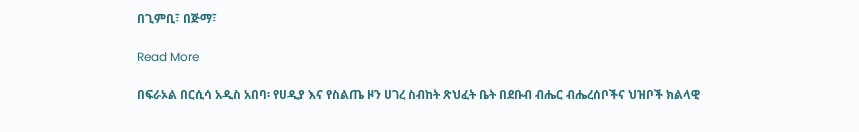በጊምቢ፣ በጅማ፣

Read More

በፍራኦል በርሲሳ አዲስ አበባ፡ የሀዲያ እና የስልጤ ዞን ሀገረ ስብከት ጽህፈት ቤት በደቡብ ብሔር ብሔረሰቦችና ህዝቦች ክልላዊ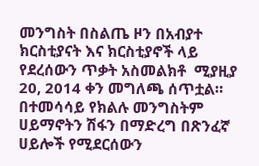መንግስት በስልጤ ዞን በአብያተ ክርስቲያናት እና ክርስቲያኖች ላይ የደረሰውን ጥቃት አስመልክቶ  ሚያዚያ 20, 2014 ቀን መግለጫ ሰጥቷል። በተመሳሳይ የክልሉ መንግስትም ሀይማኖትን ሽፋን በማድረግ በጽንፈኛ ሀይሎች የሚደርሰውን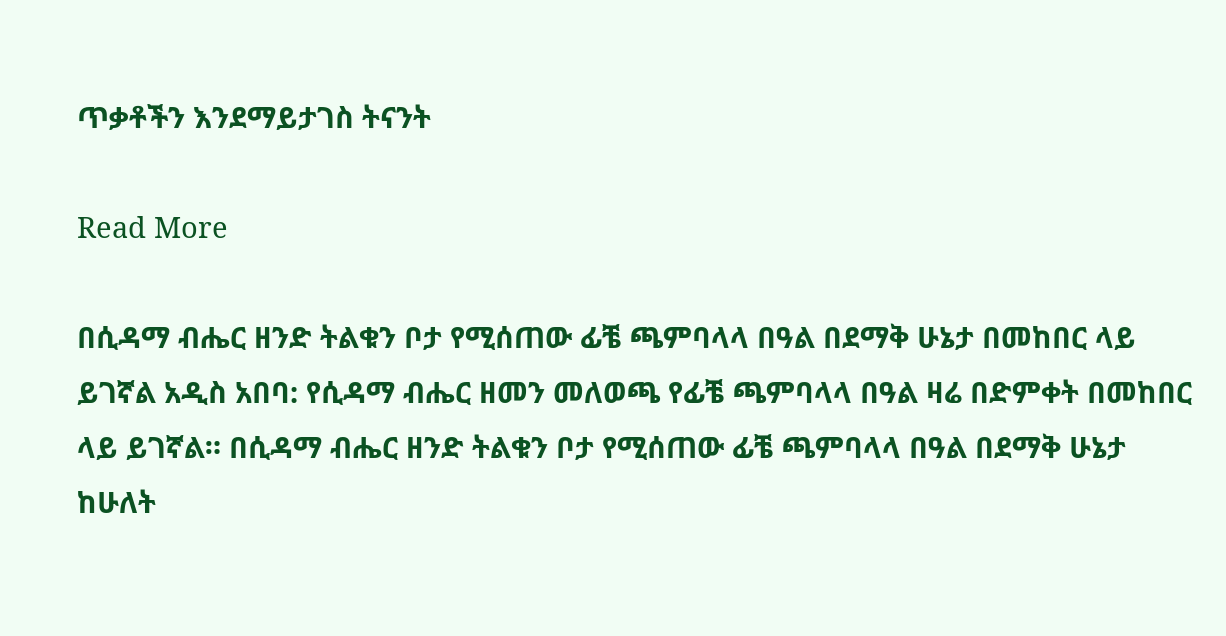ጥቃቶችን እንደማይታገስ ትናንት

Read More

በሲዳማ ብሔር ዘንድ ትልቁን ቦታ የሚሰጠው ፊቼ ጫምባላላ በዓል በደማቅ ሁኔታ በመከበር ላይ ይገኛል አዲስ አበባ: የሲዳማ ብሔር ዘመን መለወጫ የፊቼ ጫምባላላ በዓል ዛሬ በድምቀት በመከበር ላይ ይገኛል። በሲዳማ ብሔር ዘንድ ትልቁን ቦታ የሚሰጠው ፊቼ ጫምባላላ በዓል በደማቅ ሁኔታ ከሁለት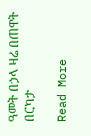ዓመት በኃላ ዛሬ በጠዋት በርካታ

Read More